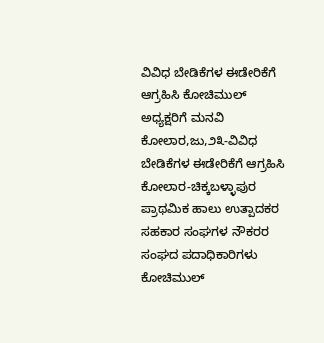ವಿವಿಧ ಬೇಡಿಕೆಗಳ ಈಡೇರಿಕೆಗೆ ಆಗ್ರಹಿಸಿ ಕೋಚಿಮುಲ್ ಅಧ್ಯಕ್ಷರಿಗೆ ಮನವಿ
ಕೋಲಾರ,ಜು,೨೩-ವಿವಿಧ ಬೇಡಿಕೆಗಳ ಈಡೇರಿಕೆಗೆ ಆಗ್ರಹಿಸಿ ಕೋಲಾರ-ಚಿಕ್ಕಬಳ್ಳಾಪುರ ಪ್ರಾಥಮಿಕ ಹಾಲು ಉತ್ಪಾದಕರ ಸಹಕಾರ ಸಂಘಗಳ ನೌಕರರ ಸಂಘದ ಪದಾಧಿಕಾರಿಗಳು ಕೋಚಿಮುಲ್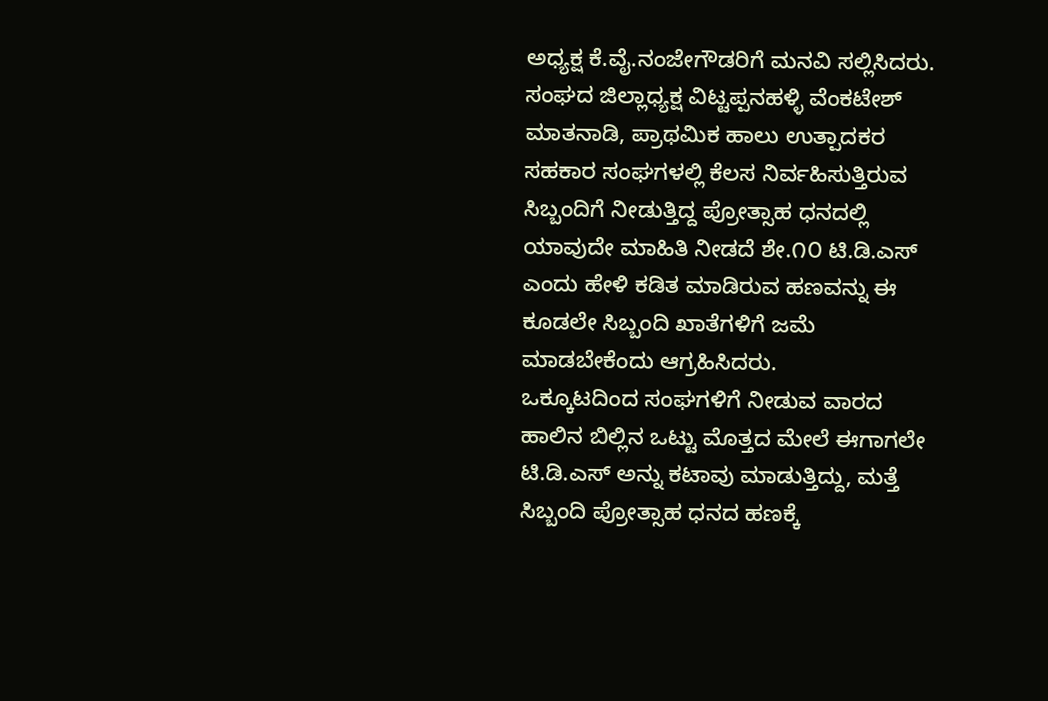ಅಧ್ಯಕ್ಷ ಕೆ.ವೈ.ನಂಜೇಗೌಡರಿಗೆ ಮನವಿ ಸಲ್ಲಿಸಿದರು.
ಸಂಘದ ಜಿಲ್ಲಾಧ್ಯಕ್ಷ ವಿಟ್ಟಪ್ಪನಹಳ್ಳಿ ವೆಂಕಟೇಶ್ ಮಾತನಾಡಿ, ಪ್ರಾಥಮಿಕ ಹಾಲು ಉತ್ಪಾದಕರ ಸಹಕಾರ ಸಂಘಗಳಲ್ಲಿ ಕೆಲಸ ನಿರ್ವಹಿಸುತ್ತಿರುವ ಸಿಬ್ಬಂದಿಗೆ ನೀಡುತ್ತಿದ್ದ ಪ್ರೋತ್ಸಾಹ ಧನದಲ್ಲಿ ಯಾವುದೇ ಮಾಹಿತಿ ನೀಡದೆ ಶೇ.೧೦ ಟಿ.ಡಿ.ಎಸ್ ಎಂದು ಹೇಳಿ ಕಡಿತ ಮಾಡಿರುವ ಹಣವನ್ನು ಈ ಕೂಡಲೇ ಸಿಬ್ಬಂದಿ ಖಾತೆಗಳಿಗೆ ಜಮೆ ಮಾಡಬೇಕೆಂದು ಆಗ್ರಹಿಸಿದರು.
ಒಕ್ಕೂಟದಿಂದ ಸಂಘಗಳಿಗೆ ನೀಡುವ ವಾರದ ಹಾಲಿನ ಬಿಲ್ಲಿನ ಒಟ್ಟು ಮೊತ್ತದ ಮೇಲೆ ಈಗಾಗಲೇ ಟಿ.ಡಿ.ಎಸ್ ಅನ್ನು ಕಟಾವು ಮಾಡುತ್ತಿದ್ದು, ಮತ್ತೆ ಸಿಬ್ಬಂದಿ ಪ್ರೋತ್ಸಾಹ ಧನದ ಹಣಕ್ಕೆ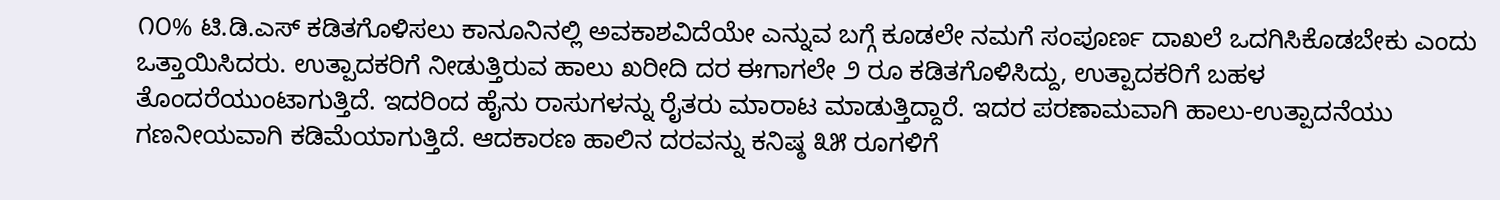೧೦% ಟಿ.ಡಿ.ಎಸ್ ಕಡಿತಗೊಳಿಸಲು ಕಾನೂನಿನಲ್ಲಿ ಅವಕಾಶವಿದೆಯೇ ಎನ್ನುವ ಬಗ್ಗೆ ಕೂಡಲೇ ನಮಗೆ ಸಂಪೂರ್ಣ ದಾಖಲೆ ಒದಗಿಸಿಕೊಡಬೇಕು ಎಂದು ಒತ್ತಾಯಿಸಿದರು. ಉತ್ಪಾದಕರಿಗೆ ನೀಡುತ್ತಿರುವ ಹಾಲು ಖರೀದಿ ದರ ಈಗಾಗಲೇ ೨ ರೂ ಕಡಿತಗೊಳಿಸಿದ್ದು, ಉತ್ಪಾದಕರಿಗೆ ಬಹಳ ತೊಂದರೆಯುಂಟಾಗುತ್ತಿದೆ. ಇದರಿಂದ ಹೈನು ರಾಸುಗಳನ್ನು ರೈತರು ಮಾರಾಟ ಮಾಡುತ್ತಿದ್ದಾರೆ. ಇದರ ಪರಣಾಮವಾಗಿ ಹಾಲು-ಉತ್ಪಾದನೆಯು ಗಣನೀಯವಾಗಿ ಕಡಿಮೆಯಾಗುತ್ತಿದೆ. ಆದಕಾರಣ ಹಾಲಿನ ದರವನ್ನು ಕನಿಷ್ಠ ೩೫ ರೂಗಳಿಗೆ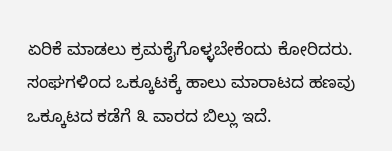ಏರಿಕೆ ಮಾಡಲು ಕ್ರಮಕೈಗೊಳ್ಳಬೇಕೆಂದು ಕೋರಿದರು.
ಸಂಘಗಳಿಂದ ಒಕ್ಕೂಟಕ್ಕೆ ಹಾಲು ಮಾರಾಟದ ಹಣವು ಒಕ್ಕೂಟದ ಕಡೆಗೆ ೩ ವಾರದ ಬಿಲ್ಲು ಇದೆ.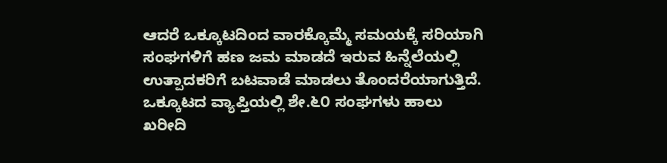ಆದರೆ ಒಕ್ಕೂಟದಿಂದ ವಾರಕ್ಕೊಮ್ಮೆ ಸಮಯಕ್ಕೆ ಸರಿಯಾಗಿ ಸಂಘಗಳಿಗೆ ಹಣ ಜಮ ಮಾಡದೆ ಇರುವ ಹಿನ್ನೆಲೆಯಲ್ಲಿ ಉತ್ಪಾದಕರಿಗೆ ಬಟವಾಡೆ ಮಾಡಲು ತೊಂದರೆಯಾಗುತ್ತಿದೆ.
ಒಕ್ಕೂಟದ ವ್ಯಾಪ್ತಿಯಲ್ಲಿ ಶೇ.೬೦ ಸಂಘಗಳು ಹಾಲು ಖರೀದಿ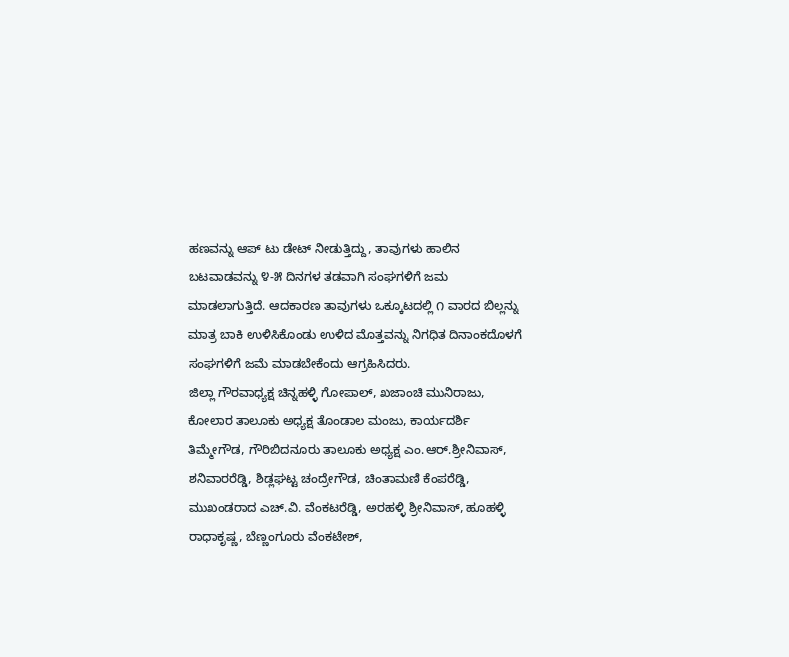ಹಣವನ್ನು ಆಪ್ ಟು ಡೇಟ್ ನೀಡುತ್ತಿದ್ದು, ತಾವುಗಳು ಹಾಲಿನ ಬಟವಾಡವನ್ನು ೪-೫ ದಿನಗಳ ತಡವಾಗಿ ಸಂಘಗಳಿಗೆ ಜಮ ಮಾಡಲಾಗುತ್ತಿದೆ. ಆದಕಾರಣ ತಾವುಗಳು ಒಕ್ಕೂಟದಲ್ಲಿ ೧ ವಾರದ ಬಿಲ್ಲನ್ನು ಮಾತ್ರ ಬಾಕಿ ಉಳಿಸಿಕೊಂಡು ಉಳಿದ ಮೊತ್ತವನ್ನು ನಿಗಧಿತ ದಿನಾಂಕದೊಳಗೆ ಸಂಘಗಳಿಗೆ ಜಮೆ ಮಾಡಬೇಕೆಂದು ಆಗ್ರಹಿಸಿದರು.
ಜಿಲ್ಲಾ ಗೌರವಾಧ್ಯಕ್ಷ ಚಿನ್ನಹಳ್ಳಿ ಗೋಪಾಲ್, ಖಜಾಂಚಿ ಮುನಿರಾಜು, ಕೋಲಾರ ತಾಲೂಕು ಅಧ್ಯಕ್ಷ ತೊಂಡಾಲ ಮಂಜು, ಕಾರ್ಯದರ್ಶಿ ತಿಮ್ಮೇಗೌಡ, ಗೌರಿಬಿದನೂರು ತಾಲೂಕು ಅಧ್ಯಕ್ಷ ಎಂ.ಆರ್.ಶ್ರೀನಿವಾಸ್, ಶನಿವಾರರೆಡ್ಡಿ, ಶಿಡ್ಲಘಟ್ಟ ಚಂದ್ರೇಗೌಡ, ಚಿಂತಾಮಣಿ ಕೆಂಪರೆಡ್ಡಿ, ಮುಖಂಡರಾದ ಎಚ್.ವಿ. ವೆಂಕಟರೆಡ್ಡಿ, ಅರಹಳ್ಳಿ ಶ್ರೀನಿವಾಸ್, ಹೂಹಳ್ಳಿ ರಾಧಾಕೃಷ್ಣ, ಬೆಣ್ಣಂಗೂರು ವೆಂಕಟೇಶ್,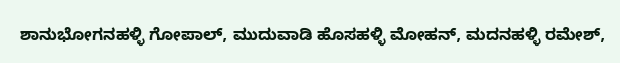ಶಾನುಭೋಗನಹಳ್ಳಿ ಗೋಪಾಲ್, ಮುದುವಾಡಿ ಹೊಸಹಳ್ಳಿ ಮೋಹನ್, ಮದನಹಳ್ಳಿ ರಮೇಶ್,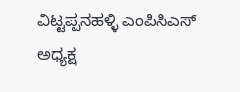ವಿಟ್ಟಪ್ಪನಹಳ್ಳಿ ಎಂಪಿಸಿಎಸ್ ಅಧ್ಯಕ್ಷ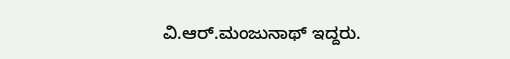ವಿ.ಆರ್.ಮಂಜುನಾಥ್ ಇದ್ದರು.